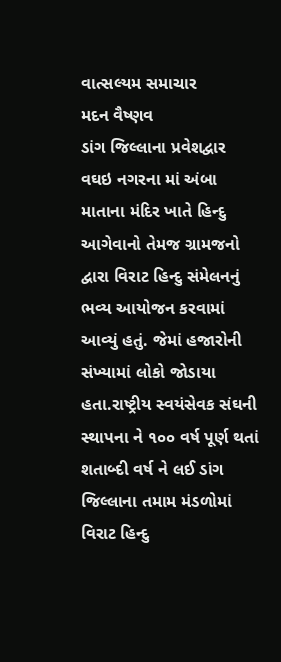વાત્સલ્યમ સમાચાર
મદન વૈષ્ણવ
ડાંગ જિલ્લાના પ્રવેશદ્વાર વઘઇ નગરના માં અંબા માતાના મંદિર ખાતે હિન્દુ આગેવાનો તેમજ ગ્રામજનો દ્વારા વિરાટ હિન્દુ સંમેલનનું ભવ્ય આયોજન કરવામાં આવ્યું હતું. જેમાં હજારોની સંખ્યામાં લોકો જોડાયા હતા.રાષ્ટ્રીય સ્વયંસેવક સંઘની સ્થાપના ને ૧૦૦ વર્ષ પૂર્ણ થતાં શતાબ્દી વર્ષ ને લઈ ડાંગ જિલ્લાના તમામ મંડળોમાં વિરાટ હિન્દુ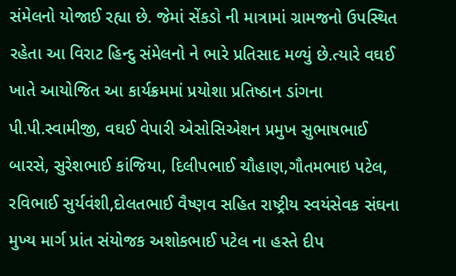સંમેલનો યોજાઈ રહ્યા છે. જેમાં સેંકડો ની માત્રામાં ગ્રામજનો ઉપસ્થિત રહેતા આ વિરાટ હિન્દુ સંમેલનો ને ભારે પ્રતિસાદ મળ્યું છે.ત્યારે વઘઈ ખાતે આયોજિત આ કાર્યક્રમમાં પ્રયોશા પ્રતિષ્ઠાન ડાંગના પી.પી.સ્વામીજી, વઘઈ વેપારી એસોસિએશન પ્રમુખ સુભાષભાઈ બારસે, સુરેશભાઈ કાંજિયા, દિલીપભાઈ ચૌહાણ,ગૌતમભાઇ પટેલ, રવિભાઈ સુર્યવંશી,દોલતભાઈ વૈષ્ણવ સહિત રાષ્ટ્રીય સ્વયંસેવક સંઘના મુખ્ય માર્ગ પ્રાંત સંયોજક અશોકભાઈ પટેલ ના હસ્તે દીપ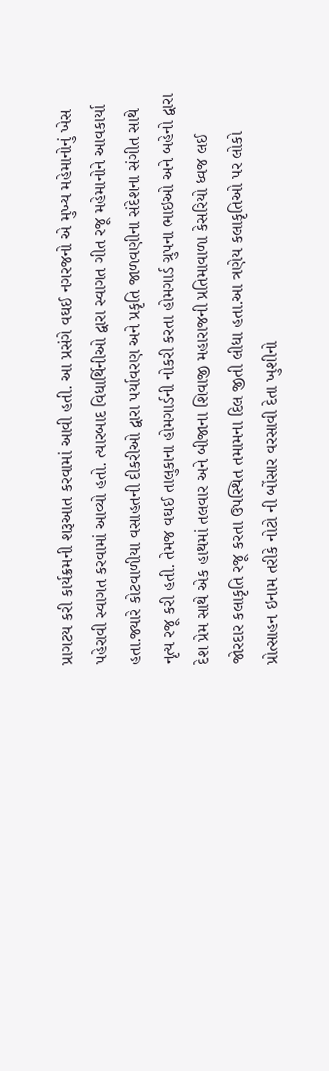પ્રાગટય કરી કાર્યક્રમની શરૂઆત કરવામાં આવી હતી. આ પ્રસંગે વઘઈ નગરજનો એ મુખ્ય મહેમાનોનું ખેસ પહેરાવી સ્વાગત કરવામાં આવ્યો હતો. ત્યારબાદ વિધાર્થિનીઓ દ્વારા સ્વાગત ગીત રજૂ મહેમાનોને આવકાર્યા હતા.જ્યારે કોટવાળીયા વસાહતની દીકરીઓ દ્વારા પર્યાવરણ અને પ્રકૃતિ જાળવણીના સંદેશના સંગીત સાથે નૃત્ય રજૂ કરી હતી. તેમજ વઘઈ તાલુકાના હોમગાર્ડની નોકરી કરતા હોમગાર્ડ ગ્રુપના ભાઇઓ અને બહેનો દ્વારા દેશ પ્રેમ સાથે એક હાથમાં તલવાર અને બીજાના શિવાજી મહારાજની પ્રતિમાવાળા કેસરિયો ધ્વજ લઈ જોરદાર કલાકૃતિ રજૂ કરતા ઉપસ્થિત તમામના દિલ જીતી લીધા હતા.આ ત્રણેય કલાકૃતિઓ પર લોકો પ્રોત્સાહન ઇનામ તરીકે નોટો ની બોંસાર વરસાવી દેતા ખુશીનો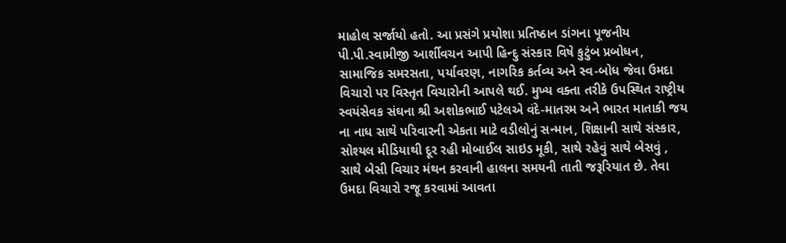માહોલ સર્જાયો હતો. આ પ્રસંગે પ્રયોશા પ્રતિષ્ઠાન ડાંગના પૂજનીય પી.પી.સ્વામીજી આર્શીવચન આપી હિન્દુ સંસ્કાર વિષે કુટુંબ પ્રબોધન, સામાજિક સમરસતા, પર્યાવરણ, નાગરિક કર્તવ્ય અને સ્વ-બોધ જેવા ઉમદા વિચારો પર વિસ્તૃત વિચારોની આપલે થઈ. મુખ્ય વક્તા તરીકે ઉપસ્થિત રાષ્ટ્રીય સ્વયંસેવક સંઘના શ્રી અશોકભાઈ પટેલએ વંદે-માતરમ અને ભારત માતાકી જય ના નાધ સાથે પરિવારની એકતા માટે વડીલોનું સન્માન, શિક્ષાની સાથે સંસ્કાર, સોશ્યલ મીડિયાથી દૂર રહી મોબાઈલ સાઇડ મૂકી, સાથે રહેવું સાથે બેસવું , સાથે બેસી વિચાર મંથન કરવાની હાલના સમયની તાતી જરૂરિયાત છે. તેવા ઉમદા વિચારો રજૂ કરવામાં આવતા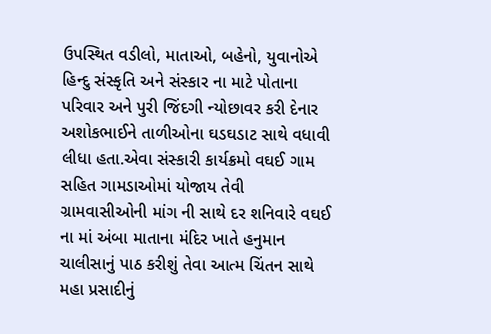ઉપસ્થિત વડીલો, માતાઓ, બહેનો, યુવાનોએ હિન્દુ સંસ્કૃતિ અને સંસ્કાર ના માટે પોતાના પરિવાર અને પુરી જિંદગી ન્યોછાવર કરી દેનાર અશોકભાઈને તાળીઓના ઘડઘડાટ સાથે વધાવી લીધા હતા.એવા સંસ્કારી કાર્યક્રમો વઘઈ ગામ સહિત ગામડાઓમાં યોજાય તેવી ગ્રામવાસીઓની માંગ ની સાથે દર શનિવારે વઘઈ ના માં અંબા માતાના મંદિર ખાતે હનુમાન ચાલીસાનું પાઠ કરીશું તેવા આત્મ ચિંતન સાથે મહા પ્રસાદીનું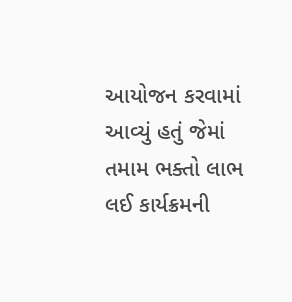આયોજન કરવામાં આવ્યું હતું જેમાં તમામ ભક્તો લાભ લઈ કાર્યક્રમની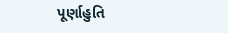પૂર્ણાહુતિ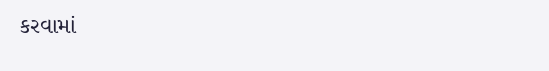કરવામાં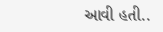આવી હતી..